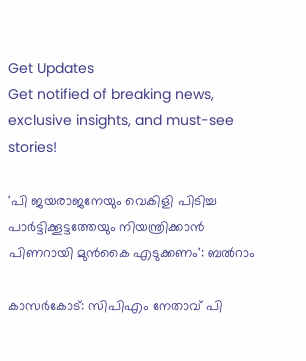Get Updates
Get notified of breaking news, exclusive insights, and must-see stories!

'പി ജയരാജനേയും വെകിളി പിടിച്ച പാർട്ടിക്കൂട്ടത്തേയും നിയന്ത്രിക്കാൻ പിണറായി മുൻകൈ എടുക്കണം': ബല്‍റാം

കാസര്‍കോട്: സിപിഎം നേതാവ് പി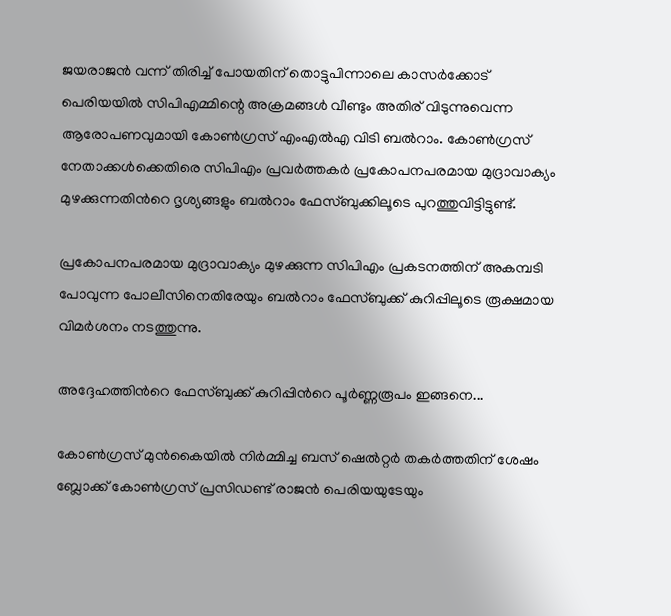ജയരാജൻ വന്ന് തിരിച്ച് പോയതിന് തൊട്ടുപിന്നാലെ കാസർക്കോട് പെരിയയിൽ സിപിഎമ്മിന്റെ അക്രമങ്ങൾ വീണ്ടും അതിര് വിടുന്നുവെന്ന ആരോപണവുമായി കോണ്‍ഗ്രസ് എംഎല്‍എ വിടി ബല്‍റാം. കോണ്‍ഗ്രസ് നേതാക്കള്‍ക്കെതിരെ സിപിഎം പ്രവര്‍ത്തകര്‍ പ്രകോപനപരമായ മുദ്രാവാക്യം മുഴക്കുന്നതിന്‍റെ ദൃശ്യങ്ങളും ബല്‍റാം ഫേസ്ബുക്കിലൂടെ പുറത്തുവിട്ടിട്ടുണ്ട്.

പ്രകോപനപരമായ മുദ്രാവാക്യം മുഴക്കുന്ന സിപിഎം പ്രകടനത്തിന് അകമ്പടി പോവുന്ന പോലീസിനെതിരേയും ബല്‍റാം ഫേസ്ബുക്ക് കുറിപ്പിലൂടെ രൂക്ഷമായ വിമര്‍ശനം നടത്തുന്നു.

അദ്ദേഹത്തിന്‍റെ ഫേസ്ബുക്ക് കുറിപ്പിന്‍റെ പൂര്‍ണ്ണരൂപം ഇങ്ങനെ...

കോൺഗ്രസ് മുൻകൈയിൽ നിർമ്മിച്ച ബസ് ഷെൽറ്റർ തകർത്തതിന് ശേഷം ബ്ലോക്ക് കോൺഗ്രസ് പ്രസിഡണ്ട് രാജൻ പെരിയയുടേയും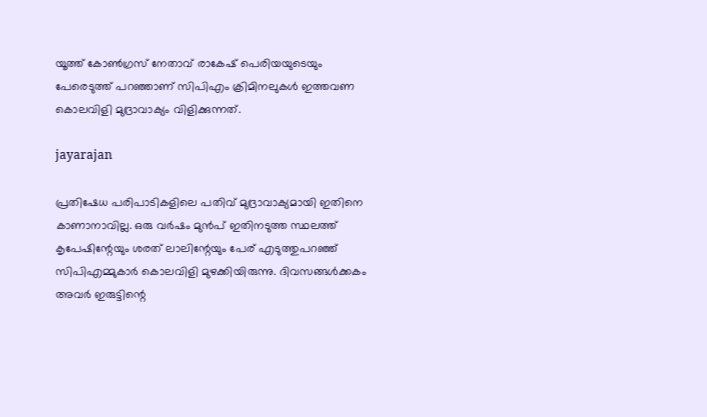യൂത്ത് കോൺഗ്രസ് നേതാവ് രാകേഷ് പെരിയയുടെയും പേരെടുത്ത് പറഞ്ഞാണ് സിപിഎം ക്രിമിനലുകൾ ഇത്തവണ കൊലവിളി മുദ്രാവാക്യം വിളിക്കുന്നത്.

jayarajan

പ്രതിഷേധ പരിപാടികളിലെ പതിവ് മുദ്രാവാക്യമായി ഇതിനെ കാണാനാവില്ല. ഒരു വർഷം മുൻപ് ഇതിനടുത്ത സ്ഥലത്ത് കൃപേഷിന്റേയും ശരത് ലാലിന്റേയും പേര് എടുത്തുപറഞ്ഞ് സിപിഎമ്മുകാർ കൊലവിളി മുഴക്കിയിരുന്നു. ദിവസങ്ങൾക്കകം അവർ ഇരുട്ടിന്റെ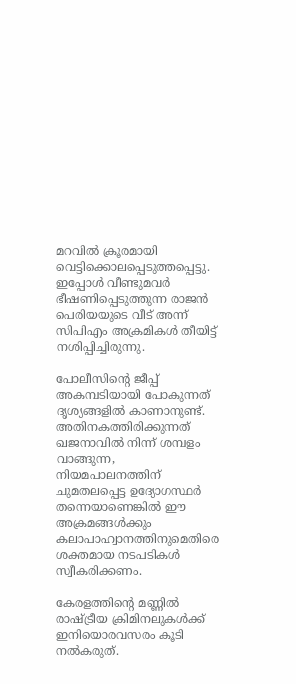മറവിൽ ക്രൂരമായി വെട്ടിക്കൊലപ്പെടുത്തപ്പെട്ടു. ഇപ്പോൾ വീണ്ടുമവർ ഭീഷണിപ്പെടുത്തുന്ന രാജൻ പെരിയയുടെ വീട് അന്ന് സിപിഎം അക്രമികൾ തീയിട്ട് നശിപ്പിച്ചിരുന്നു.

പോലീസിന്റെ ജീപ്പ് അകമ്പടിയായി പോകുന്നത് ദൃശ്യങ്ങളിൽ കാണാനുണ്ട്. അതിനകത്തിരിക്കുന്നത് ഖജനാവിൽ നിന്ന് ശമ്പളം വാങ്ങുന്ന, നിയമപാലനത്തിന് ചുമതലപ്പെട്ട ഉദ്യോഗസ്ഥർ തന്നെയാണെങ്കിൽ ഈ അക്രമങ്ങൾക്കും കലാപാഹ്വാനത്തിനുമെതിരെ ശക്തമായ നടപടികൾ സ്വീകരിക്കണം.

കേരളത്തിന്റെ മണ്ണിൽ രാഷ്ട്രീയ ക്രിമിനലുകൾക്ക് ഇനിയൊരവസരം കൂടി നൽകരുത്.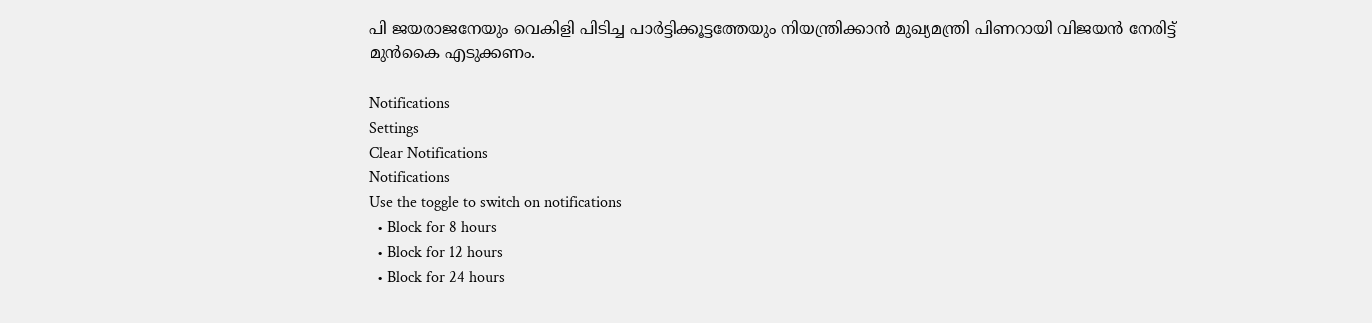പി ജയരാജനേയും വെകിളി പിടിച്ച പാർട്ടിക്കൂട്ടത്തേയും നിയന്ത്രിക്കാൻ മുഖ്യമന്ത്രി പിണറായി വിജയൻ നേരിട്ട് മുൻകൈ എടുക്കണം.

Notifications
Settings
Clear Notifications
Notifications
Use the toggle to switch on notifications
  • Block for 8 hours
  • Block for 12 hours
  • Block for 24 hours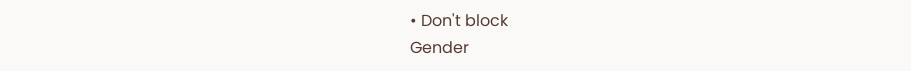• Don't block
Gender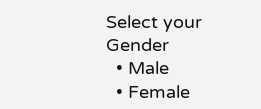Select your Gender
  • Male
  • Female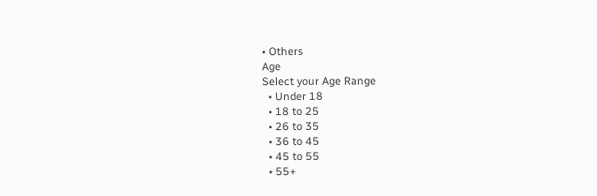• Others
Age
Select your Age Range
  • Under 18
  • 18 to 25
  • 26 to 35
  • 36 to 45
  • 45 to 55
  • 55+